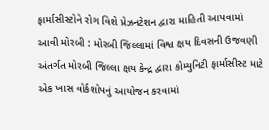ફાર્માસીસ્ટોને રોગ વિશે પ્રેઝનટેશન દ્વારા માહિતી આપવામાં આવી મોરબી : મોરબી જિલ્લામાં વિશ્વ ક્ષય દિવસની ઉજવણી અંતર્ગત મોરબી જિલ્લા ક્ષય કેન્દ્ર દ્વારા કોમ્યુનિટી ફાર્માસીસ્ટ માટે એક ખાસ વોર્કશોપનું આયોજન કરવામાં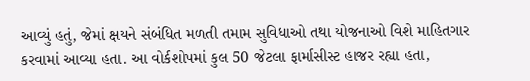આવ્યું હતું, જેમાં ક્ષયને સંબંધિત મળતી તમામ સુવિધાઓ તથા યોજનાઓ વિશે માહિતગાર કરવામાં આવ્યા હતા. આ વોર્કશોપમાં કુલ 50 જેટલા ફાર્માસીસ્ટ હાજર રહ્યા હતા,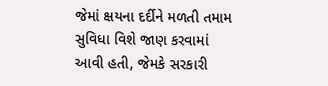જેમાં ક્ષયના દર્દીને મળતી તમામ સુવિધા વિશે જાણ કરવામાં આવી હતી, જેમકે સરકારી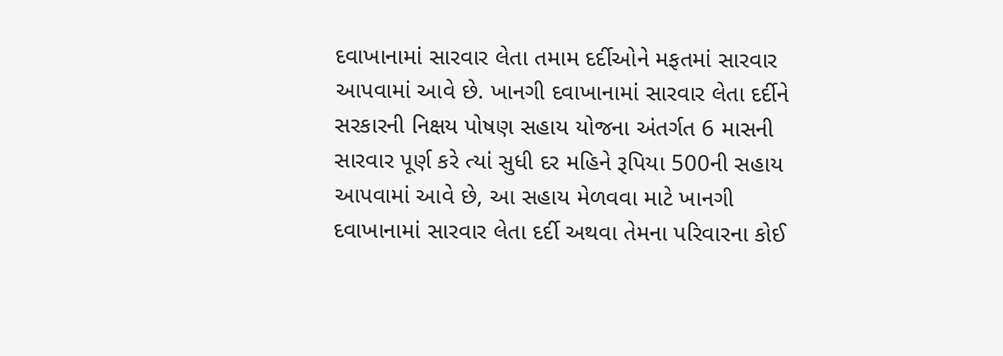દવાખાનામાં સારવાર લેતા તમામ દર્દીઓને મફતમાં સારવાર આપવામાં આવે છે. ખાનગી દવાખાનામાં સારવાર લેતા દર્દીને સરકારની નિક્ષય પોષણ સહાય યોજના અંતર્ગત 6 માસની સારવાર પૂર્ણ કરે ત્યાં સુધી દર મહિને રૂપિયા 500ની સહાય આપવામાં આવે છે, આ સહાય મેળવવા માટે ખાનગી દવાખાનામાં સારવાર લેતા દર્દી અથવા તેમના પરિવારના કોઈ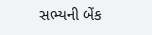સભ્યની બેંક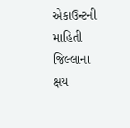એકાઉન્ટની માહિતી જિલ્લાના ક્ષય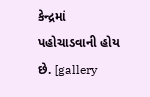કેન્દ્રમાં પહોચાડવાની હોય છે. [gallery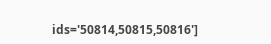ids='50814,50815,50816']